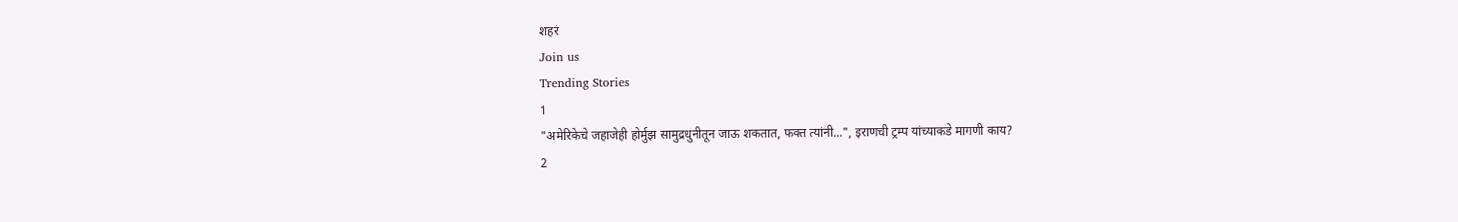शहरं
Join us
Trending Stories
1
"अमेरिकेचे जहाजेही होर्मुझ सामुद्रधुनीतून जाऊ शकतात, फक्त त्यांनी...", इराणची ट्रम्प यांच्याकडे मागणी काय?
2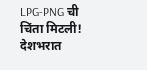LPG-PNG ची चिंता मिटली! देशभरात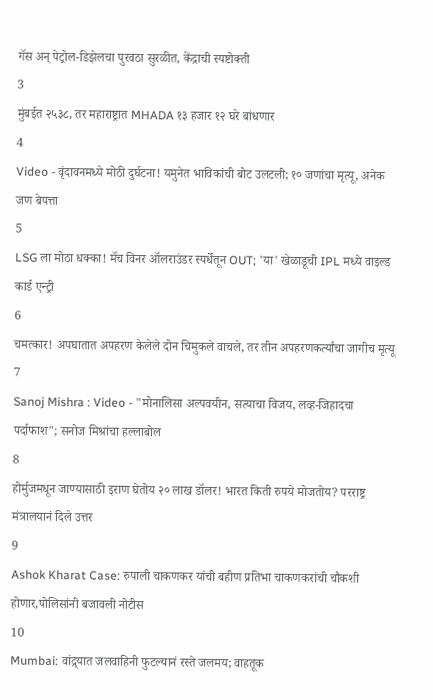गॅस अन् पेट्रोल-डिझेलचा पुरवठा सुरळीत, केंद्राची स्पष्टोक्ती
3
मुंबईत २५३८, तर महाराष्ट्रात MHADA १३ हजार १२ घरे बांधणार
4
Video - वृंदावनमध्ये मोठी दुर्घटना! यमुनेत भाविकांची बोट उलटली; १० जणांचा मृत्यू, अनेक जण बेपत्ता
5
LSG ला मोठा धक्का! मॅच विनर ऑलराउंडर स्पर्धेतून OUT; 'या' खेळाडूची IPL मध्ये वाइल्ड कार्ड एन्ट्री
6
चमत्कार! अपघातात अपहरण केलेले दोन चिमुकले वाचले, तर तीन अपहरणकर्त्यांचा जागीच मृत्यू
7
Sanoj Mishra : Video - "मोनालिसा अल्पवयीन, सत्याचा विजय, लव्ह-जिहादचा पर्दाफाश"; सनोज मिश्रांचा हल्लाबोल
8
होर्मुजमधून जाण्यासाठी इराण घेतोय २० लाख डॉलर! भारत किती रुपये मोजतोय? परराष्ट्र मंत्रालयानं दिले उत्तर
9
Ashok Kharat Case: रुपाली चाकणकर यांची बहीण प्रतिभा चाकणकरांची चौकशी होणार,पोलिसांनी बजावली नोटीस
10
Mumbai: वांद्र्यात जलवाहिनी फुटल्यानं रस्ते जलमय; वाहतूक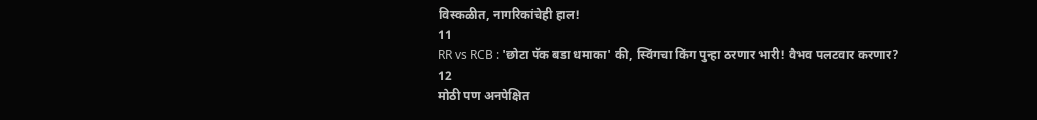विस्कळीत, नागरिकांचेही हाल!
11
RR vs RCB : 'छोटा पॅक बडा धमाका' की, स्विंगचा किंग पुन्हा ठरणार भारी! वैभव पलटवार करणार?
12
मोठी पण अनपेक्षित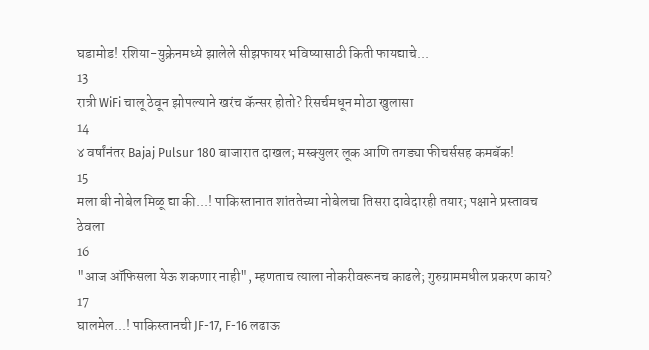घडामोड! रशिया-युक्रेनमध्ये झालेले सीझफायर भविष्यासाठी किती फायद्याचे...
13
रात्री WiFi चालू ठेवून झोपल्याने खरंच कॅन्सर होतो? रिसर्चमधून मोठा खुलासा
14
४ वर्षांनंतर Bajaj Pulsur 180 बाजारात दाखल; मस्क्युलर लूक आणि तगड्या फीचर्ससह कमबॅक!
15
मला बी नोबेल मिळू द्या की...! पाकिस्तानात शांततेच्या नोबेलचा तिसरा दावेदारही तयार; पक्षाने प्रस्तावच ठेवला
16
"आज ऑफिसला येऊ शकणार नाही", म्हणताच त्याला नोकरीवरूनच काढले; गुरुग्राममधील प्रकरण काय?
17
घालमेल...! पाकिस्तानची JF-17, F-16 लढाऊ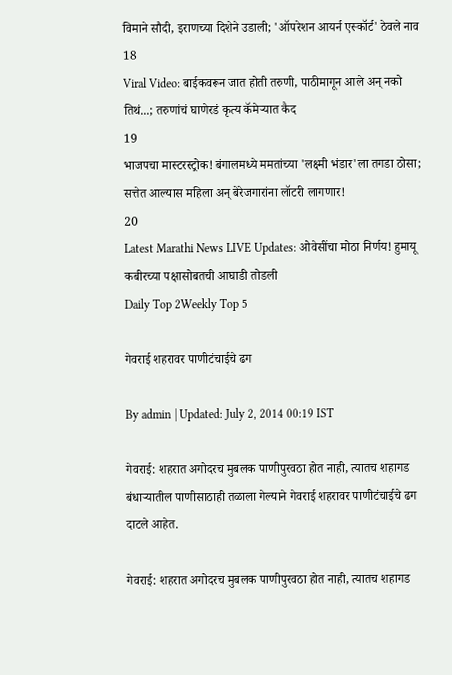विमाने सौदी, इराणच्या दिशेने उडाली; 'ऑपरेशन आयर्न एस्कॉर्ट' ठेवले नाव
18
Viral Video: बाईकवरून जात होती तरुणी, पाठीमागून आले अन् नको तिथं...; तरुणांचं घाणेरडं कृत्य कॅमेऱ्यात कैद
19
भाजपचा मास्टरस्ट्रोक! बंगालमध्ये ममतांच्या 'लक्ष्मी भंडार'ला तगडा ठोसा; सत्तेत आल्यास महिला अन् बेरेजगारांना लॉटरी लागणार!
20
Latest Marathi News LIVE Updates: ओवेसींचा मोठा निर्णय! हुमायू कबीरच्या पक्षासोबतची आघाडी तोडली
Daily Top 2Weekly Top 5

गेवराई शहरावर पाणीटंचाईचे ढग

By admin | Updated: July 2, 2014 00:19 IST

गेवराई: शहरात अगोदरच मुबलक पाणीपुरवठा होत नाही, त्यातच शहागड बंधाऱ्यातील पाणीसाठाही तळाला गेल्याने गेवराई शहरावर पाणीटंचाईचे ढग दाटले आहेत.

गेवराई: शहरात अगोदरच मुबलक पाणीपुरवठा होत नाही, त्यातच शहागड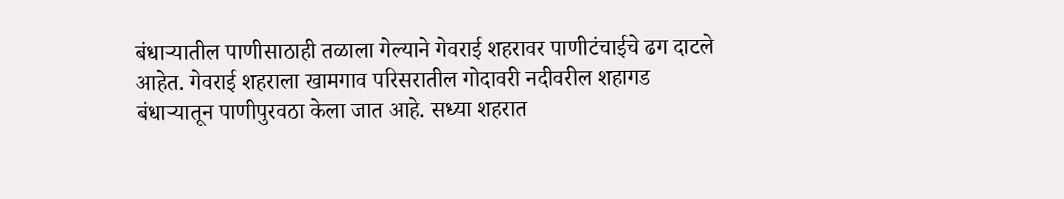बंधाऱ्यातील पाणीसाठाही तळाला गेल्याने गेवराई शहरावर पाणीटंचाईचे ढग दाटले आहेत. गेवराई शहराला खामगाव परिसरातील गोदावरी नदीवरील शहागड बंधाऱ्यातून पाणीपुरवठा केला जात आहे. सध्या शहरात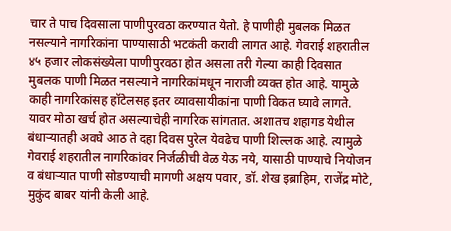चार ते पाच दिवसाला पाणीपुरवठा करण्यात येतो. हे पाणीही मुबलक मिळत नसल्याने नागरिकांना पाण्यासाठी भटकंती करावी लागत आहे. गेवराई शहरातील ४५ हजार लोकसंख्येला पाणीपुरवठा होत असला तरी गेल्या काही दिवसात मुबलक पाणी मिळत नसल्याने नागरिकांमधून नाराजी व्यक्त होत आहे. यामुळे काही नागरिकांसह हॉटेलसह इतर व्यावसायीकांना पाणी विकत घ्यावे लागते. यावर मोठा खर्च होत असल्याचेही नागरिक सांगतात. अशातच शहागड येथील बंधाऱ्यातही अवघे आठ ते दहा दिवस पुरेल येवढेच पाणी शिल्लक आहे. त्यामुळे गेवराई शहरातील नागरिकांवर निर्जळीची वेळ येऊ नये, यासाठी पाण्याचे नियोजन व बंधाऱ्यात पाणी सोडण्याची मागणी अक्षय पवार, डॉ. शेख इब्राहिम, राजेंद्र मोटे, मुकुंद बाबर यांनी केली आहे.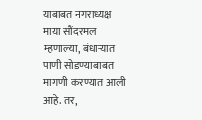याबाबत नगराध्यक्ष माया सौंदरमल म्हणाल्या, बंधाऱ्यात पाणी सोडण्याबाबत मागणी करण्यात आली आहे. तर,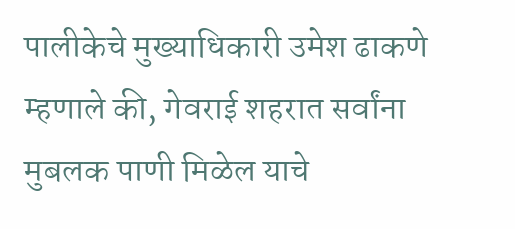पालीकेचे मुख्याधिकारी उमेश ढाकणे म्हणाले की, गेवराई शहरात सर्वांना मुबलक पाणी मिळेल याचे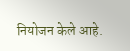नियोजन केले आहे.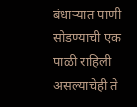बंधाऱ्यात पाणी सोडण्याची एक पाळी राहिली असल्याचेही ते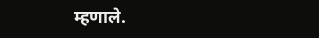म्हणाले.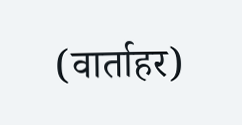(वार्ताहर)